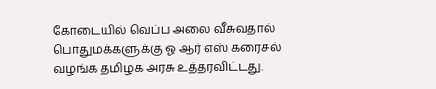கோடையில் வெப்ப அலை வீசுவதால் பொதுமக்களுக்கு ஓ ஆர் எஸ் கரைசல் வழங்க தமிழக அரசு உத்தரவிட்டது.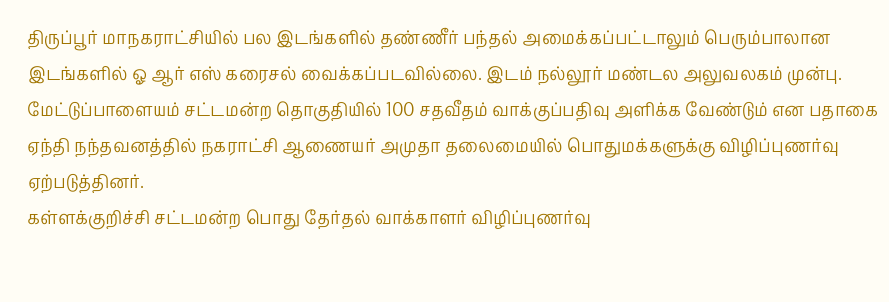திருப்பூர் மாநகராட்சியில் பல இடங்களில் தண்ணீர் பந்தல் அமைக்கப்பட்டாலும் பெரும்பாலான இடங்களில் ஓ ஆர் எஸ் கரைசல் வைக்கப்படவில்லை. இடம் நல்லூர் மண்டல அலுவலகம் முன்பு.
மேட்டுப்பாளையம் சட்டமன்ற தொகுதியில் 100 சதவீதம் வாக்குப்பதிவு அளிக்க வேண்டும் என பதாகை ஏந்தி நந்தவனத்தில் நகராட்சி ஆணையர் அமுதா தலைமையில் பொதுமக்களுக்கு விழிப்புணர்வு ஏற்படுத்தினர்.
கள்ளக்குறிச்சி சட்டமன்ற பொது தேர்தல் வாக்காளர் விழிப்புணர்வு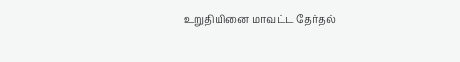உறுதியினை மாவட்ட தேர்தல்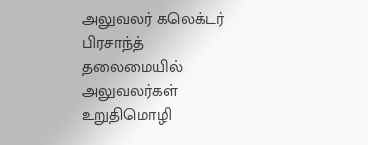அலுவலர் கலெக்டர் பிரசாந்த் தலைமையில் அலுவலர்கள் உறுதிமொழி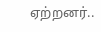ஏற்றனர்..